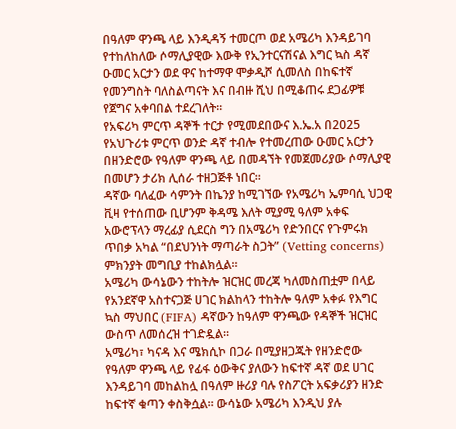በዓለም ዋንጫ ላይ እንዲዳኝ ተመርጦ ወደ አሜሪካ እንዳይገባ የተከለከለው ሶማሊያዊው እውቅ የኢንተርናሽናል እግር ኳስ ዳኛ ዑመር አርታን ወደ ዋና ከተማዋ ሞቃዲሾ ሲመለስ በከፍተኛ የመንግስት ባለስልጣናት እና በብዙ ሺህ በሚቆጠሩ ደጋፊዎቹ የጀግና አቀባበል ተደረገለት።
የአፍሪካ ምርጥ ዳኞች ተርታ የሚመደበውና እ.ኤ.አ በ2025 የአህጉሪቱ ምርጥ ወንድ ዳኛ ተብሎ የተመረጠው ዑመር አርታን በዘንድሮው የዓለም ዋንጫ ላይ በመዳኘት የመጀመሪያው ሶማሊያዊ በመሆን ታሪክ ሊሰራ ተዘጋጅቶ ነበር።
ዳኛው ባለፈው ሳምንት በኬንያ ከሚገኘው የአሜሪካ ኤምባሲ ህጋዊ ቪዛ የተሰጠው ቢሆንም ቅዳሜ እለት ሚያሚ ዓለም አቀፍ አውሮፕላን ማረፊያ ሲደርስ ግን በአሜሪካ የድንበርና የጉምሩክ ጥበቃ አካል “በደህንነት ማጣራት ስጋት” (Vetting concerns) ምክንያት መግቢያ ተከልክሏል።
አሜሪካ ውሳኔውን ተከትሎ ዝርዝር መረጃ ካለመስጠቷም በላይ የአንደኛዋ አስተናጋጅ ሀገር ክልከላን ተከትሎ ዓለም አቀፉ የእግር ኳስ ማህበር (FIFA) ዳኛውን ከዓለም ዋንጫው የዳኞች ዝርዝር ውስጥ ለመሰረዝ ተገድዷል።
አሜሪካ፣ ካናዳ እና ሜክሲኮ በጋራ በሚያዘጋጁት የዘንድሮው የዓለም ዋንጫ ላይ የፊፋ ዕውቅና ያለውን ከፍተኛ ዳኛ ወደ ሀገር እንዳይገባ መከልከሏ በዓለም ዙሪያ ባሉ የስፖርት አፍቃሪያን ዘንድ ከፍተኛ ቁጣን ቀስቅሷል። ውሳኔው አሜሪካ እንዲህ ያሉ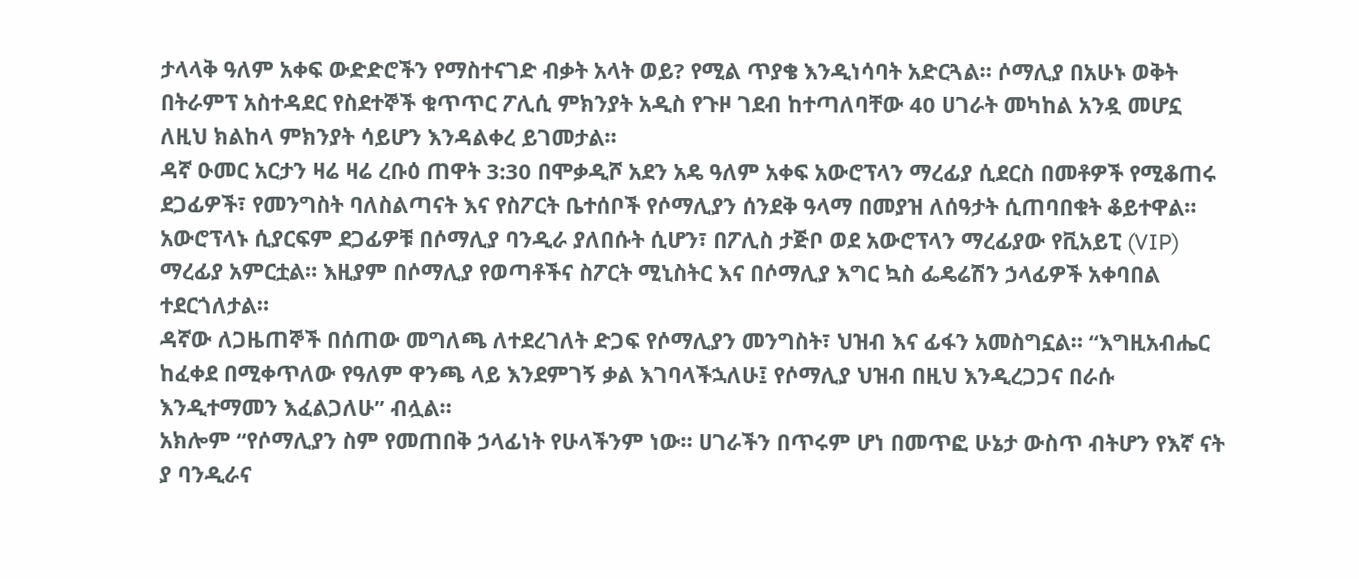ታላላቅ ዓለም አቀፍ ውድድሮችን የማስተናገድ ብቃት አላት ወይ? የሚል ጥያቄ እንዲነሳባት አድርጓል። ሶማሊያ በአሁኑ ወቅት በትራምፕ አስተዳደር የስደተኞች ቁጥጥር ፖሊሲ ምክንያት አዲስ የጉዞ ገደብ ከተጣለባቸው 40 ሀገራት መካከል አንዷ መሆኗ ለዚህ ክልከላ ምክንያት ሳይሆን እንዳልቀረ ይገመታል።
ዳኛ ዑመር አርታን ዛሬ ዛሬ ረቡዕ ጠዋት 3:30 በሞቃዲሾ አደን አዴ ዓለም አቀፍ አውሮፕላን ማረፊያ ሲደርስ በመቶዎች የሚቆጠሩ ደጋፊዎች፣ የመንግስት ባለስልጣናት እና የስፖርት ቤተሰቦች የሶማሊያን ሰንደቅ ዓላማ በመያዝ ለሰዓታት ሲጠባበቁት ቆይተዋል።
አውሮፕላኑ ሲያርፍም ደጋፊዎቹ በሶማሊያ ባንዲራ ያለበሱት ሲሆን፣ በፖሊስ ታጅቦ ወደ አውሮፕላን ማረፊያው የቪአይፒ (VIP) ማረፊያ አምርቷል። እዚያም በሶማሊያ የወጣቶችና ስፖርት ሚኒስትር እና በሶማሊያ እግር ኳስ ፌዴሬሽን ኃላፊዎች አቀባበል ተደርጎለታል።
ዳኛው ለጋዜጠኞች በሰጠው መግለጫ ለተደረገለት ድጋፍ የሶማሊያን መንግስት፣ ህዝብ እና ፊፋን አመስግኗል። “እግዚአብሔር ከፈቀደ በሚቀጥለው የዓለም ዋንጫ ላይ እንደምገኝ ቃል እገባላችኋለሁ፤ የሶማሊያ ህዝብ በዚህ እንዲረጋጋና በራሱ እንዲተማመን እፈልጋለሁ” ብሏል።
አክሎም “የሶማሊያን ስም የመጠበቅ ኃላፊነት የሁላችንም ነው። ሀገራችን በጥሩም ሆነ በመጥፎ ሁኔታ ውስጥ ብትሆን የእኛ ናት ያ ባንዲራና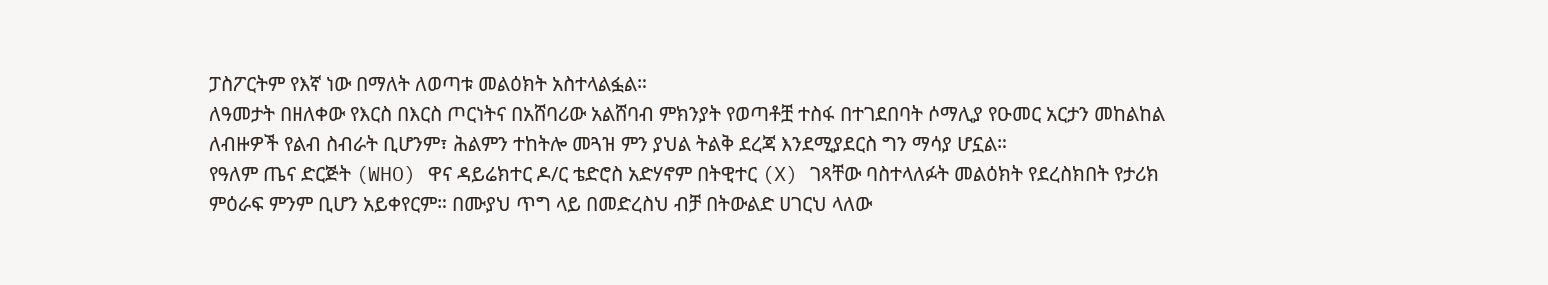ፓስፖርትም የእኛ ነው በማለት ለወጣቱ መልዕክት አስተላልፏል።
ለዓመታት በዘለቀው የእርስ በእርስ ጦርነትና በአሸባሪው አልሸባብ ምክንያት የወጣቶቿ ተስፋ በተገደበባት ሶማሊያ የዑመር አርታን መከልከል ለብዙዎች የልብ ስብራት ቢሆንም፣ ሕልምን ተከትሎ መጓዝ ምን ያህል ትልቅ ደረጃ እንደሚያደርስ ግን ማሳያ ሆኗል።
የዓለም ጤና ድርጅት (WHO) ዋና ዳይሬክተር ዶ/ር ቴድሮስ አድሃኖም በትዊተር (X) ገጻቸው ባስተላለፉት መልዕክት የደረስክበት የታሪክ ምዕራፍ ምንም ቢሆን አይቀየርም። በሙያህ ጥግ ላይ በመድረስህ ብቻ በትውልድ ሀገርህ ላለው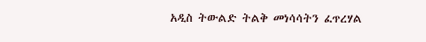አዲስ ትውልድ ትልቅ መነሳሳትን ፈጥረሃል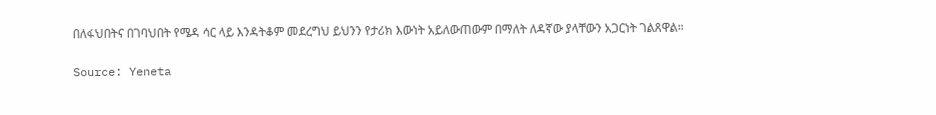በለፋህበትና በገባህበት የሜዳ ሳር ላይ እንዳትቆም መደረግህ ይህንን የታሪክ እውነት አይለውጠውም በማለት ለዳኛው ያላቸውን አጋርነት ገልጸዋል።

Source: Yeneta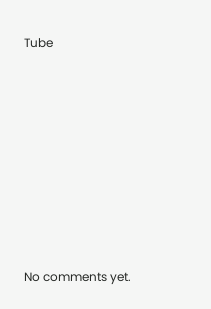Tube









No comments yet.